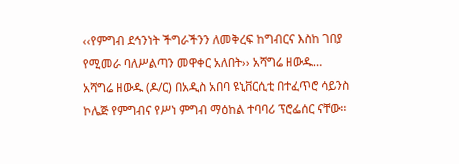‹‹የምግብ ደኅንነት ችግራችንን ለመቅረፍ ከግብርና እስከ ገበያ የሚመራ ባለሥልጣን መዋቀር አለበት›› አሻግሬ ዘውዱ…
አሻግሬ ዘውዱ (ዶ/ር) በአዲስ አበባ ዩኒቨርሲቲ በተፈጥሮ ሳይንስ ኮሌጅ የምግብና የሥነ ምግብ ማዕከል ተባባሪ ፕሮፌሰር ናቸው፡፡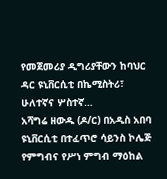የመጀመሪያ ዲግሪያቸውን ከባህር ዳር ዩኒቨርሲቲ በኬሚስትሪ፣ ሁለተኛና ሦስተኛ…
አሻግሬ ዘውዱ (ዶ/ር) በአዲስ አበባ ዩኒቨርሲቲ በተፈጥሮ ሳይንስ ኮሌጅ የምግብና የሥነ ምግብ ማዕከል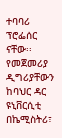ተባባሪ ፕሮፌሰር ናቸው፡፡ የመጀመሪያ ዲግሪያቸውን ከባህር ዳር ዩኒቨርሲቲ በኬሚስትሪ፣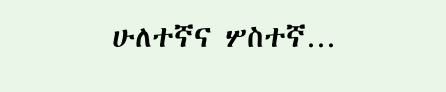ሁለተኛና ሦስተኛ…